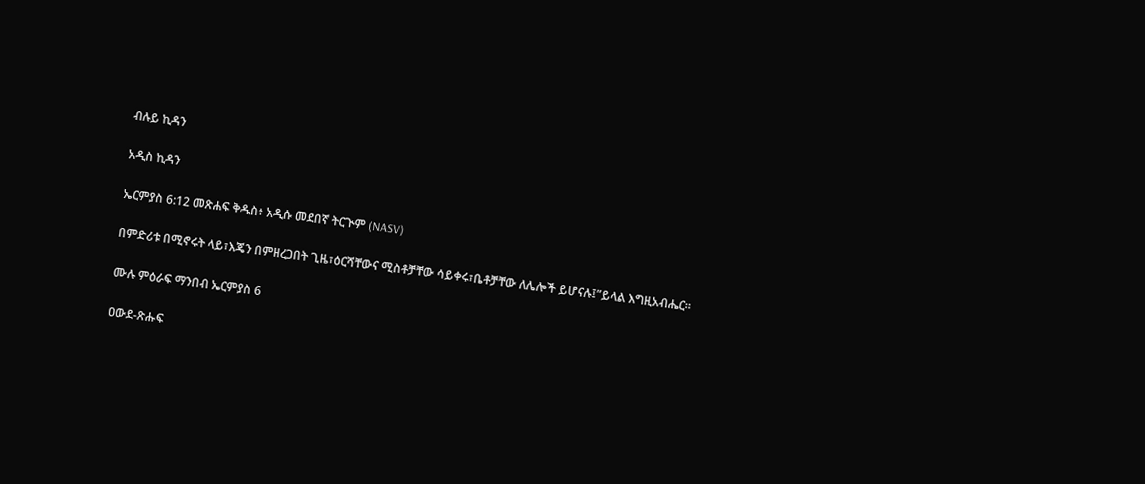ብሉይ ኪዳን

አዲስ ኪዳን

ኤርምያስ 6:12 መጽሐፍ ቅዱስ፥ አዲሱ መደበኛ ትርጒም (NASV)

በምድሪቱ በሚኖሩት ላይ፣እጄን በምዘረጋበት ጊዜ፣ዕርሻቸውና ሚስቶቻቸው ሳይቀሩ፣ቤቶቻቸው ለሌሎች ይሆናሉ፤”ይላል እግዚአብሔር።

ሙሉ ምዕራፍ ማንበብ ኤርምያስ 6

ዐውደ-ጽሑፍ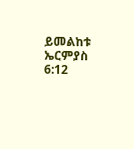ይመልከቱ ኤርምያስ 6:12